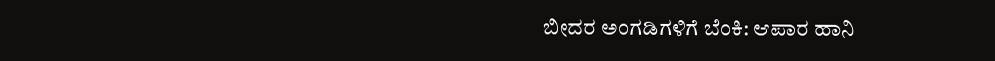ಬೀದರ ಅಂಗಡಿಗಳಿಗೆ ಬೆಂಕಿ: ಆಪಾರ ಹಾನಿ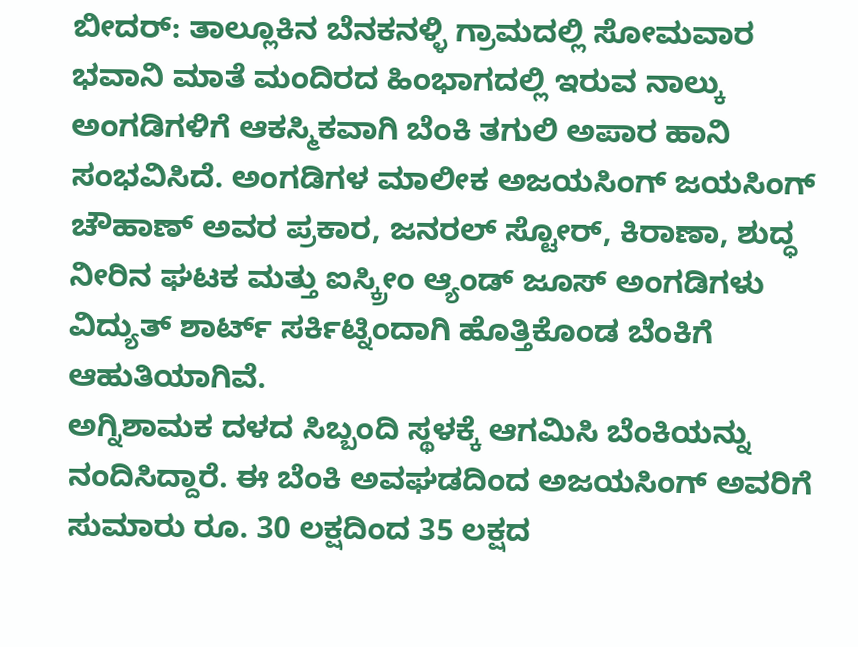ಬೀದರ್: ತಾಲ್ಲೂಕಿನ ಬೆನಕನಳ್ಳಿ ಗ್ರಾಮದಲ್ಲಿ ಸೋಮವಾರ ಭವಾನಿ ಮಾತೆ ಮಂದಿರದ ಹಿಂಭಾಗದಲ್ಲಿ ಇರುವ ನಾಲ್ಕು ಅಂಗಡಿಗಳಿಗೆ ಆಕಸ್ಮಿಕವಾಗಿ ಬೆಂಕಿ ತಗುಲಿ ಅಪಾರ ಹಾನಿ ಸಂಭವಿಸಿದೆ. ಅಂಗಡಿಗಳ ಮಾಲೀಕ ಅಜಯಸಿಂಗ್ ಜಯಸಿಂಗ್ ಚೌಹಾಣ್ ಅವರ ಪ್ರಕಾರ, ಜನರಲ್ ಸ್ಟೋರ್, ಕಿರಾಣಾ, ಶುದ್ಧ ನೀರಿನ ಘಟಕ ಮತ್ತು ಐಸ್ಕ್ರೀಂ ಆ್ಯಂಡ್ ಜೂಸ್ ಅಂಗಡಿಗಳು ವಿದ್ಯುತ್ ಶಾರ್ಟ್ ಸರ್ಕಿಟ್ನಿಂದಾಗಿ ಹೊತ್ತಿಕೊಂಡ ಬೆಂಕಿಗೆ ಆಹುತಿಯಾಗಿವೆ.
ಅಗ್ನಿಶಾಮಕ ದಳದ ಸಿಬ್ಬಂದಿ ಸ್ಥಳಕ್ಕೆ ಆಗಮಿಸಿ ಬೆಂಕಿಯನ್ನು ನಂದಿಸಿದ್ದಾರೆ. ಈ ಬೆಂಕಿ ಅವಘಡದಿಂದ ಅಜಯಸಿಂಗ್ ಅವರಿಗೆ ಸುಮಾರು ರೂ. 30 ಲಕ್ಷದಿಂದ 35 ಲಕ್ಷದ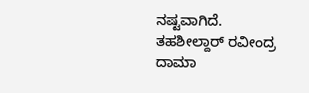ನಷ್ಟವಾಗಿದೆ. ತಹಶೀಲ್ದಾರ್ ರವೀಂದ್ರ ದಾಮಾ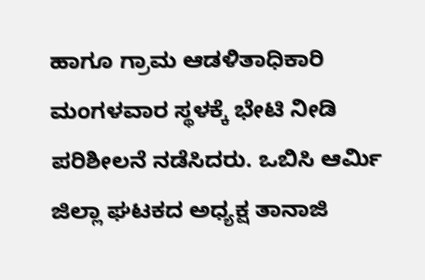ಹಾಗೂ ಗ್ರಾಮ ಆಡಳಿತಾಧಿಕಾರಿ ಮಂಗಳವಾರ ಸ್ಥಳಕ್ಕೆ ಭೇಟಿ ನೀಡಿ ಪರಿಶೀಲನೆ ನಡೆಸಿದರು. ಒಬಿಸಿ ಆರ್ಮಿ ಜಿಲ್ಲಾ ಘಟಕದ ಅಧ್ಯಕ್ಷ ತಾನಾಜಿ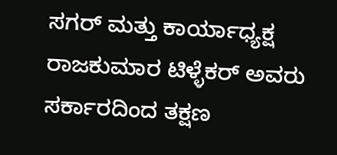ಸಗರ್ ಮತ್ತು ಕಾರ್ಯಾಧ್ಯಕ್ಷ ರಾಜಕುಮಾರ ಟಿಳ್ಳೆಕರ್ ಅವರು ಸರ್ಕಾರದಿಂದ ತಕ್ಷಣ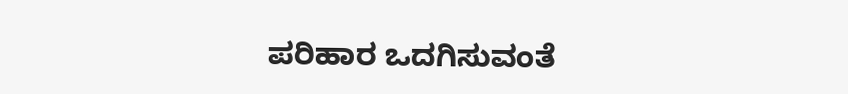ಪರಿಹಾರ ಒದಗಿಸುವಂತೆ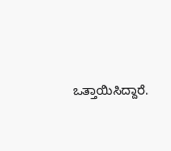ಒತ್ತಾಯಿಸಿದ್ದಾರೆ.